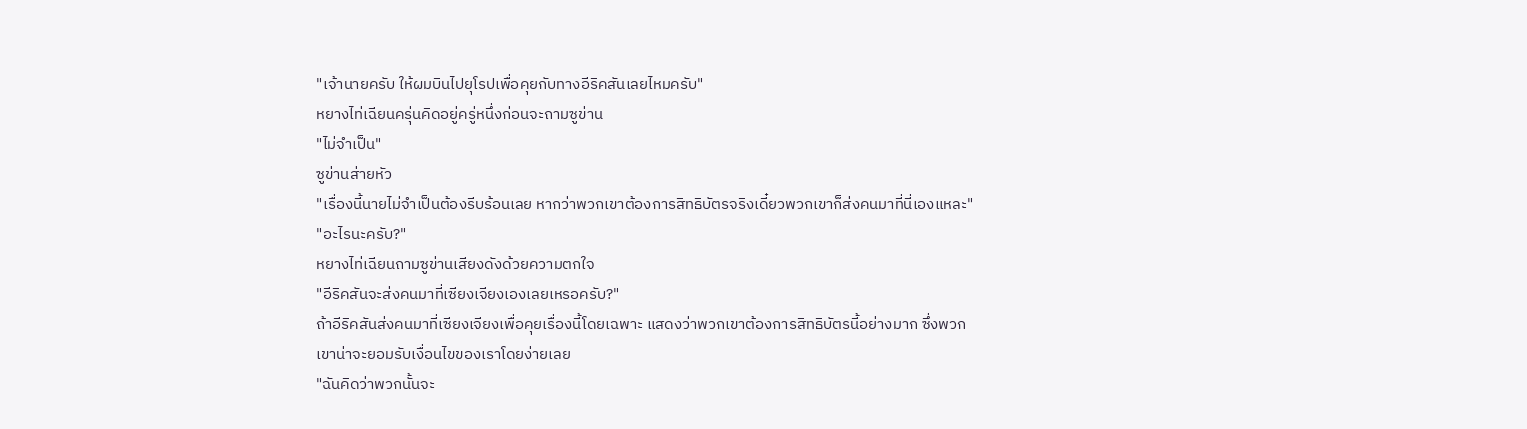"เจ้านายครับ ให้ผมบินไปยุโรปเพื่อคุยกับทางอีริคสันเลยไหมครับ"
หยางไท่เฉียนครุ่นคิดอยู่ครู่หนึ่งก่อนจะถามซูข่าน
"ไม่จำเป็น"
ซูข่านส่ายหัว
"เรื่องนี้นายไม่จำเป็นต้องรีบร้อนเลย หากว่าพวกเขาต้องการสิทธิบัตรจริงเดี๋ยวพวกเขาก็ส่งคนมาที่นี่เองแหละ"
"อะไรนะครับ?"
หยางไท่เฉียนถามซูข่านเสียงดังด้วยความตกใจ
"อีริคสันจะส่งคนมาที่เซียงเจียงเองเลยเหรอครับ?"
ถ้าอีริคสันส่งคนมาที่เซียงเจียงเพื่อคุยเรื่องนี้โดยเฉพาะ แสดงว่าพวกเขาต้องการสิทธิบัตรนี้อย่างมาก ซึ่งพวกเขาน่าจะยอมรับเงื่อนไขของเราโดยง่ายเลย
"ฉันคิดว่าพวกนั้นจะ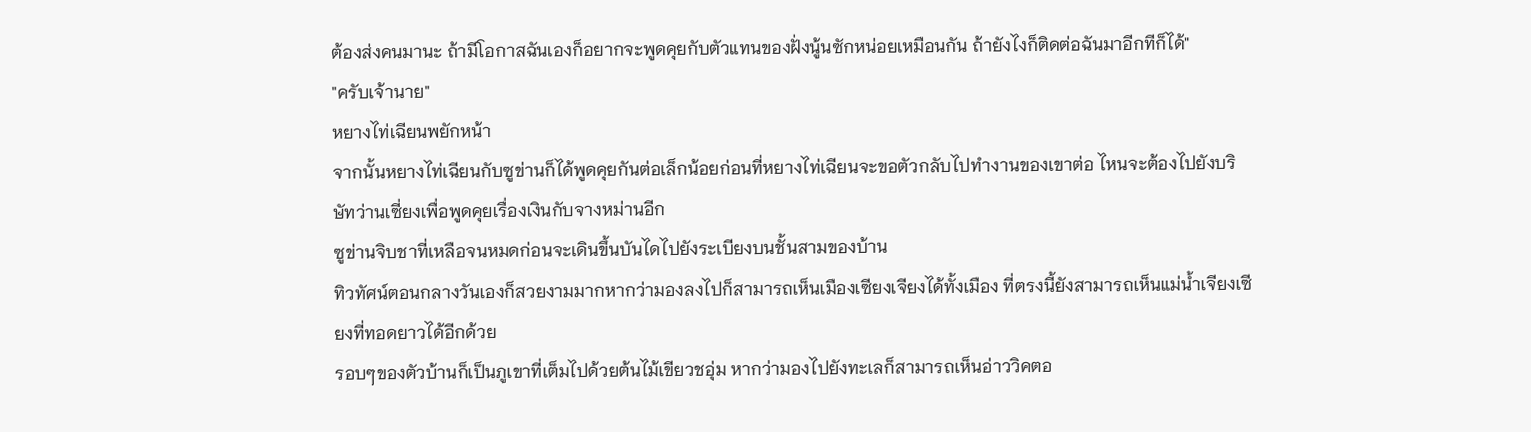ต้องส่งคนมานะ ถ้ามีโอกาสฉันเองก็อยากจะพูดคุยกับตัวแทนของฝั่งนู้นซักหน่อยเหมือนกัน ถ้ายังไงก็ติดต่อฉันมาอีกทีก็ได้"
"ครับเจ้านาย"
หยางไท่เฉียนพยักหน้า
จากนั้นหยางไท่เฉียนกับซูข่านก็ได้พูดคุยกันต่อเล็กน้อยก่อนที่หยางไท่เฉียนจะขอตัวกลับไปทำงานของเขาต่อ ไหนจะต้องไปยังบริษัทว่านเซี่ยงเพื่อพูดคุยเรื่องเงินกับจางหม่านอีก
ซูข่านจิบชาที่เหลือจนหมดก่อนจะเดินขึ้นบันไดไปยังระเบียงบนชั้นสามของบ้าน
ทิวทัศน์ตอนกลางวันเองก็สวยงามมากหากว่ามองลงไปก็สามารถเห็นเมืองเซียงเจียงได้ทั้งเมือง ที่ตรงนี้ยังสามารถเห็นแม่น้ำเจียงเซียงที่ทอดยาวได้อีกด้วย
รอบๆของตัวบ้านก็เป็นภูเขาที่เต็มไปด้วยต้นไม้เขียวชอุ่ม หากว่ามองไปยังทะเลก็สามารถเห็นอ่าววิคตอ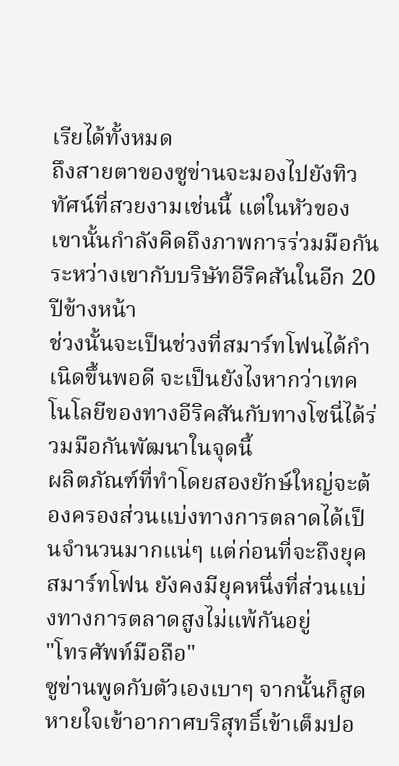เรียได้ทั้งหมด
ถึงสายตาของซูข่านจะมองไปยังทิวทัศน์ที่สวยงามเช่นนี้ แต่ในหัวของเขานั้นกำลังคิดถึงภาพการร่วมมือกันระหว่างเขากับบริษัทอีริคสันในอีก 20 ปีข้างหน้า
ช่วงนั้นจะเป็นช่วงที่สมาร์ทโฟนได้กำเนิดขึ้นพอดี จะเป็นยังไงหากว่าเทคโนโลยีของทางอีริคสันกับทางโซนี่ได้ร่วมมือกันพัฒนาในจุดนี้
ผลิตภัณฑ์ที่ทำโดยสองยักษ์ใหญ่จะต้องครองส่วนแบ่งทางการตลาดได้เป็นจำนวนมากแน่ๆ แต่ก่อนที่จะถึงยุคสมาร์ทโฟน ยังคงมียุคหนึ่งที่ส่วนแบ่งทางการตลาดสูงไม่แพ้กันอยู่
"โทรศัพท์มือถือ"
ซูข่านพูดกับตัวเองเบาๆ จากนั้นก็สูดหายใจเข้าอากาศบริสุทธิ์เข้าเต็มปอ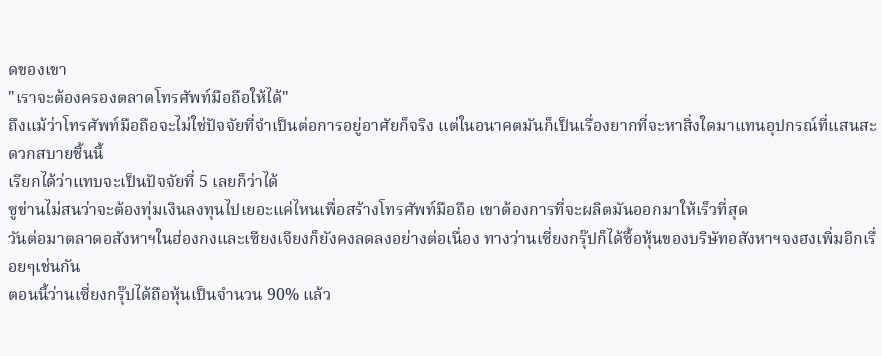ดของเขา
"เราจะต้องครองตลาดโทรศัพท์มือถือให้ได้"
ถึงแม้ว่าโทรศัพท์มือถือจะไม่ใช่ปัจจัยที่จำเป็นต่อการอยู่อาศัยก็จริง แต่ในอนาคตมันก็เป็นเรื่องยากที่จะหาสิ่งใดมาแทนอุปกรณ์ที่แสนสะดวกสบายชิ้นนี้
เรียกได้ว่าแทบจะเป็นปัจจัยที่ 5 เลยก็ว่าได้
ซูข่านไม่สนว่าจะต้องทุ่มเงินลงทุนไปเยอะแค่ไหนเพื่อสร้างโทรศัพท์มือถือ เขาต้องการที่จะผลิตมันออกมาให้เร็วที่สุด
วันต่อมาตลาดอสังหาฯในฮ่องกงและเซียงเจียงก็ยังคงลดลงอย่างต่อเนื่อง ทางว่านเซี่ยงกรุ๊ปก็ได้ซื้อหุ้นของบริษัทอสังหาฯจงฮงเพิ่มอีกเรื่อยๆเช่นกัน
ตอนนี้ว่านเซี่ยงกรุ๊ปได้ถือหุ้นเป็นจำนวน 90% แล้ว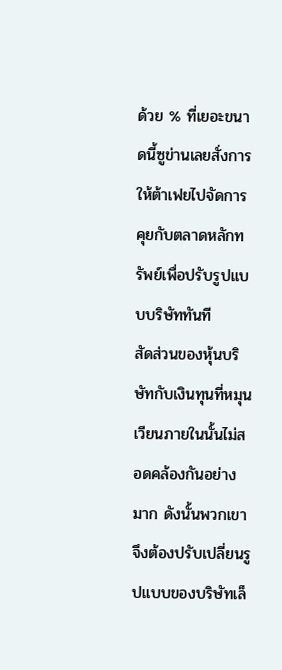ด้วย % ที่เยอะขนาดนี้ซูข่านเลยสั่งการให้ต้าเฟยไปจัดการคุยกับตลาดหลักทรัพย์เพื่อปรับรูปแบบบริษัททันที
สัดส่วนของหุ้นบริษัทกับเงินทุนที่หมุนเวียนภายในนั้นไม่สอดคล้องกันอย่างมาก ดังนั้นพวกเขาจึงต้องปรับเปลี่ยนรูปแบบของบริษัทเล็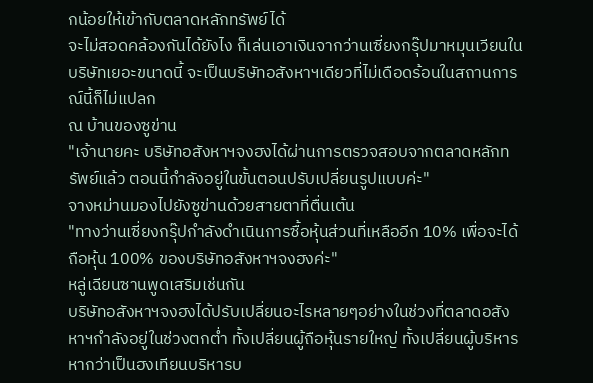กน้อยให้เข้ากับตลาดหลักทรัพย์ได้
จะไม่สอดคล้องกันได้ยังไง ก็เล่นเอาเงินจากว่านเซี่ยงกรุ๊ปมาหมุนเวียนในบริษัทเยอะขนาดนี้ จะเป็นบริษัทอสังหาฯเดียวที่ไม่เดือดร้อนในสถานการณ์นี้ก็ไม่แปลก
ณ บ้านของซูข่าน
"เจ้านายคะ บริษัทอสังหาฯจงฮงได้ผ่านการตรวจสอบจากตลาดหลักทรัพย์แล้ว ตอนนี้กำลังอยู่ในขั้นตอนปรับเปลี่ยนรูปแบบค่ะ"
จางหม่านมองไปยังซูข่านด้วยสายตาที่ตื่นเต้น
"ทางว่านเซี่ยงกรุ๊ปกำลังดำเนินการซื้อหุ้นส่วนที่เหลืออีก 10% เพื่อจะได้ถือหุ้น 100% ของบริษัทอสังหาฯจงฮงค่ะ"
หลู่เฉียนซานพูดเสริมเช่นกัน
บริษัทอสังหาฯจงฮงได้ปรับเปลี่ยนอะไรหลายๆอย่างในช่วงที่ตลาดอสังหาฯกำลังอยู่ในช่วงตกต่ำ ทั้งเปลี่ยนผู้ถือหุ้นรายใหญ่ ทั้งเปลี่ยนผู้บริหาร
หากว่าเป็นฮงเทียนบริหารบ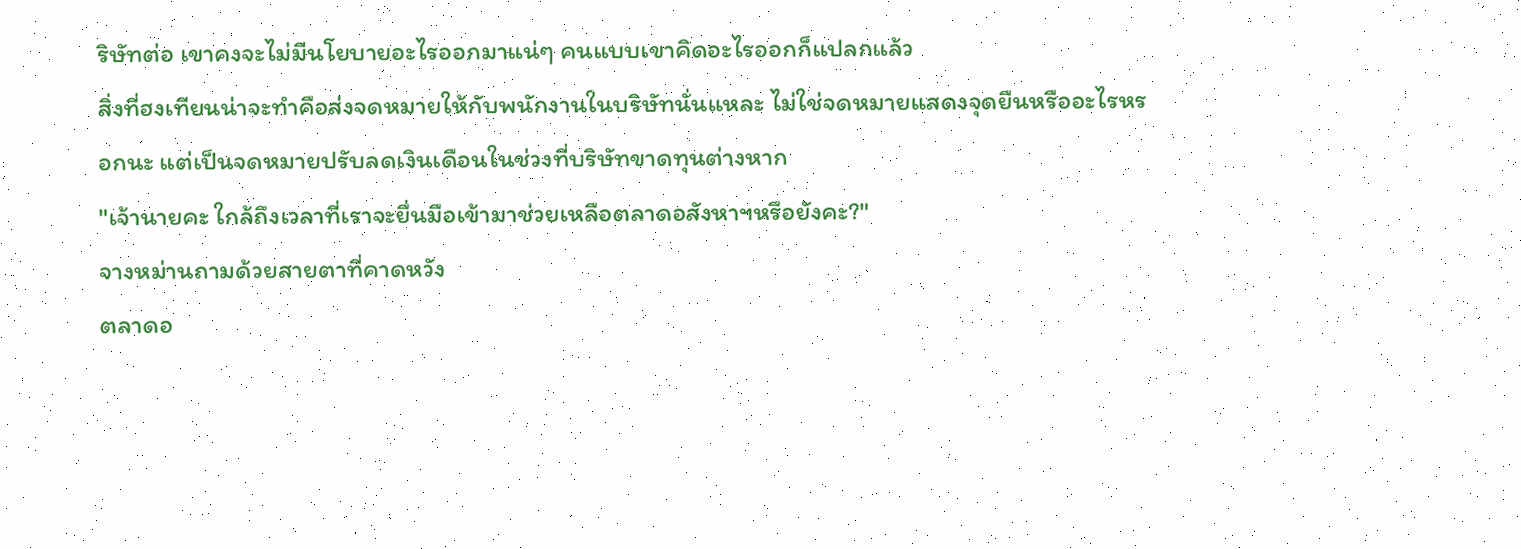ริษัทต่อ เขาคงจะไม่มีนโยบายอะไรออกมาแน่ๆ คนแบบเขาคิดอะไรออกก็แปลกแล้ว
สิ่งที่ฮงเทียนน่าจะทำคือส่งจดหมายให้กับพนักงานในบริษัทนั่นแหละ ไม่ใช่จดหมายแสดงจุดยืนหรืออะไรหรอกนะ แต่เป็นจดหมายปรับลดเงินเดือนในช่วงที่บริษัทขาดทุนต่างหาก
"เจ้านายคะ ใกล้ถึงเวลาที่เราจะยื่นมือเข้ามาช่วยเหลือตลาดอสังหาฯหรือยังคะ?"
จางหม่านถามด้วยสายตาที่คาดหวัง
ตลาดอ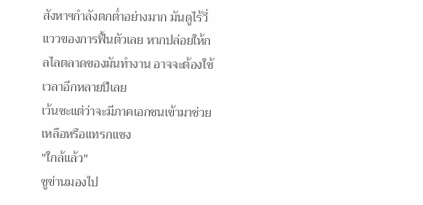สังหาฯกำลังตกต่ำอย่างมาก มันดูไร้วี่แววของการฟื้นตัวเลย หากปล่อยให้กลไลตลาดของมันทำงาน อาจจะต้องใช้เวลาอีกหลายปีเลย
เว้นซะแต่ว่าจะมีภาคเอกชนเข้ามาช่วยเหลือหรือแทรกแซง
"ใกล้แล้ว"
ซูข่านมองไป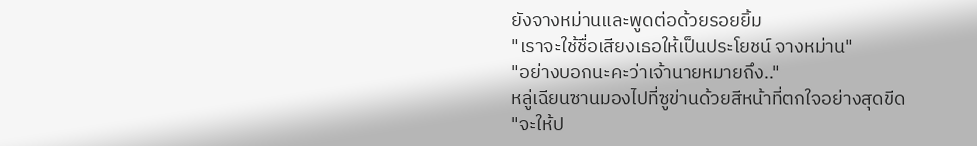ยังจางหม่านและพูดต่อด้วยรอยยิ้ม
"เราจะใช้ชื่อเสียงเธอให้เป็นประโยชน์ จางหม่าน"
"อย่างบอกนะคะว่าเจ้านายหมายถึง.."
หลู่เฉียนซานมองไปที่ซูข่านด้วยสีหน้าที่ตกใจอย่างสุดขีด
"จะให้ป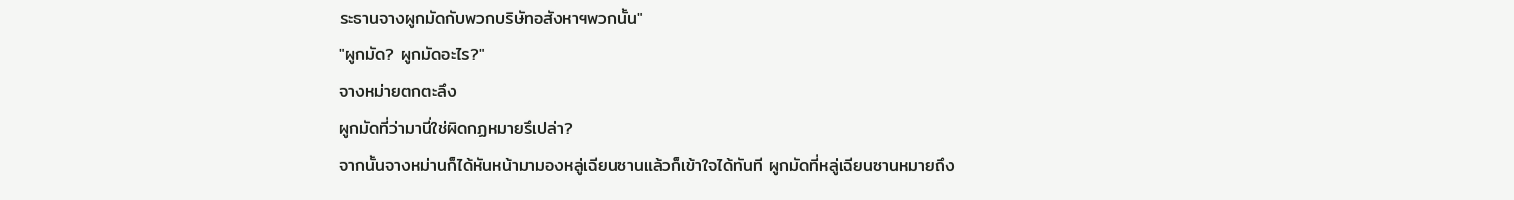ระธานจางผูกมัดกับพวกบริษัทอสังหาฯพวกนั้น"
"ผูกมัด? ผูกมัดอะไร?"
จางหม่ายตกตะลึง
ผูกมัดที่ว่ามานี่ใช่ผิดกฏหมายรึเปล่า?
จากนั้นจางหม่านก็ได้หันหน้ามามองหลู่เฉียนซานแล้วก็เข้าใจได้ทันที ผูกมัดที่หลู่เฉียนซานหมายถึง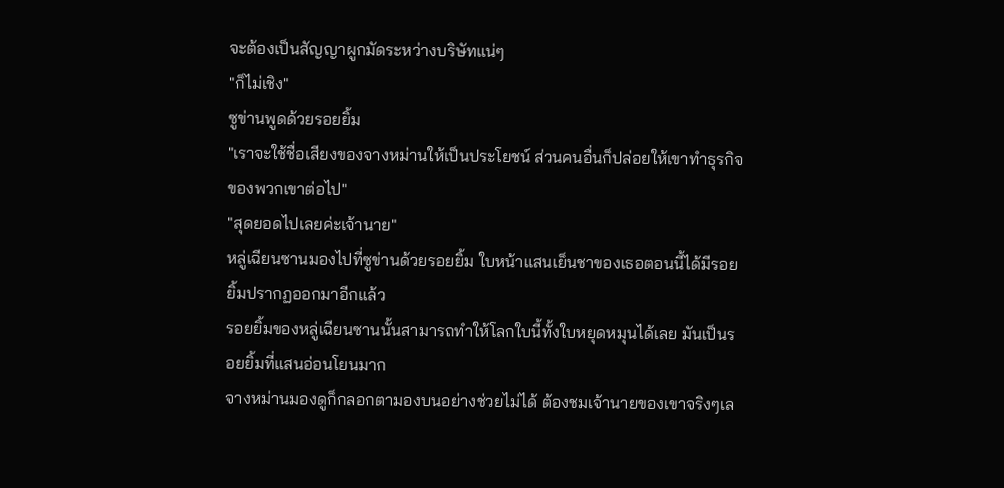จะต้องเป็นสัญญาผูกมัดระหว่างบริษัทแน่ๆ
"ก็ไม่เชิง"
ซูข่านพูดด้วยรอยยิ้ม
"เราจะใช้ชื่อเสียงของจางหม่านให้เป็นประโยชน์ ส่วนคนอื่นก็ปล่อยให้เขาทำธุรกิจของพวกเขาต่อไป"
"สุดยอดไปเลยค่ะเจ้านาย"
หลู่เฉียนซานมองไปที่ซูข่านด้วยรอยยิ้ม ใบหน้าแสนเย็นชาของเธอตอนนี้ได้มีรอยยิ้มปรากฏออกมาอีกแล้ว
รอยยิ้มของหลู่เฉียนซานนั้นสามารถทำให้โลกใบนี้ทั้งใบหยุดหมุนได้เลย มันเป็นรอยยิ้มที่แสนอ่อนโยนมาก
จางหม่านมองดูก็กลอกตามองบนอย่างช่วยไม่ได้ ต้องชมเจ้านายของเขาจริงๆเล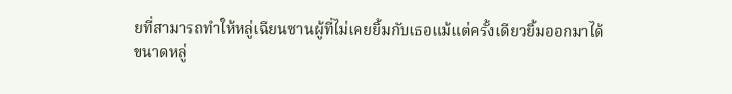ยที่สามารถทำให้หลู่เฉียนซานผู้ที่ไม่เคยยิ้มกับเธอแม้แต่ครั้งเดียวยิ้มออกมาได้
ขนาดหลู่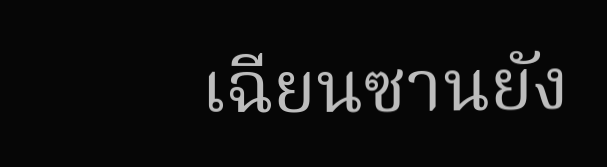เฉียนซานยัง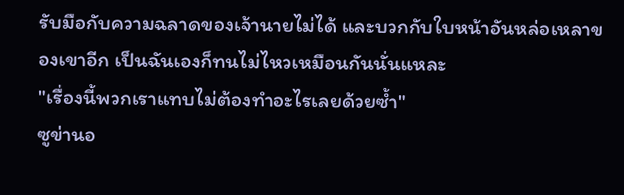รับมือกับความฉลาดของเจ้านายไม่ได้ และบวกกับใบหน้าอันหล่อเหลาของเขาอีก เป็นฉันเองก็ทนไม่ไหวเหมือนกันนั่นแหละ
"เรื่องนี้พวกเราแทบไม่ต้องทำอะไรเลยด้วยซ้ำ"
ซูข่านอ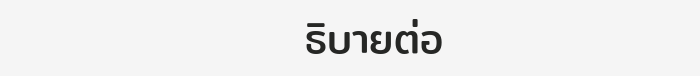ธิบายต่อ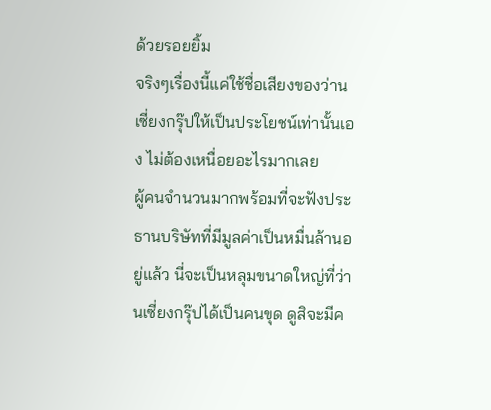ด้วยรอยยิ้ม
จริงๆเรื่องนี้แค่ใช้ชื่อเสียงของว่านเซี่ยงกรุ๊ปให้เป็นประโยชน์เท่านั้นเอง ไม่ต้องเหนื่อยอะไรมากเลย
ผู้คนจำนวนมากพร้อมที่จะฟังประธานบริษัทที่มีมูลค่าเป็นหมื่นล้านอยู่แล้ว นี่จะเป็นหลุมขนาดใหญ่ที่ว่านเซี่ยงกรุ๊ปได้เป็นคนขุด ดูสิจะมีค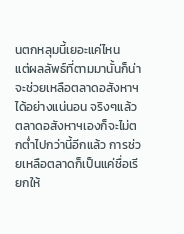นตกหลุมนี้เยอะแค่ไหน
แต่ผลลัพธ์ที่ตามมานั้นก็น่าจะช่วยเหลือตลาดอสังหาฯได้อย่างแน่นอน จริงๆแล้วตลาดอสังหาฯเองก็จะไม่ตกต่ำไปกว่านี้อีกแล้ว การช่วยเหลือตลาดก็เป็นแค่ชื่อเรียกให้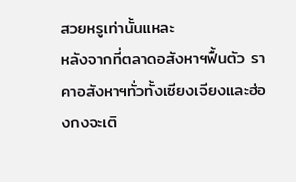สวยหรูเท่านั้นแหละ
หลังจากที่ตลาดอสังหาฯฟื้นตัว ราคาอสังหาฯทั่วทั้งเซียงเจียงและฮ่องกงจะเติ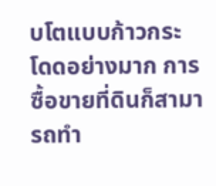บโตแบบก้าวกระโดดอย่างมาก การซื้อขายที่ดินก็สามารถทำ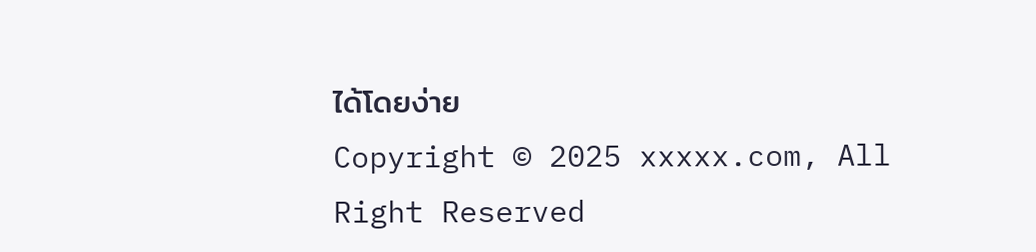ได้โดยง่าย
Copyright © 2025 xxxxx.com, All Right Reserved